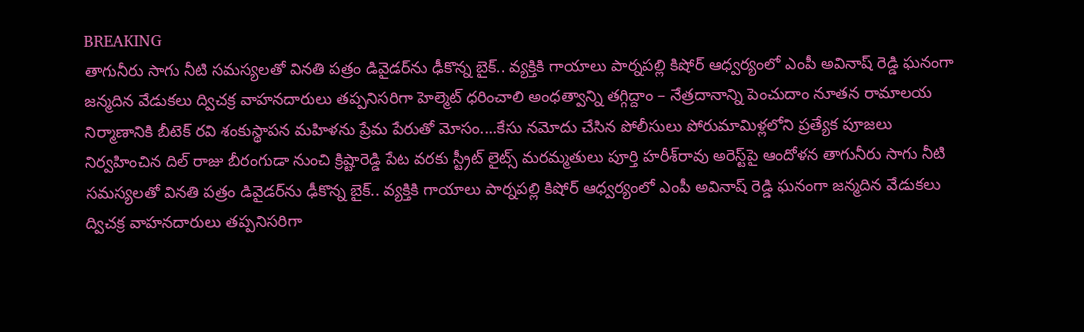BREAKING
తాగునీరు సాగు నీటి సమస్యలతో వినతి పత్రం డివైడర్‌ను ఢీకొన్న బైక్.. వ్యక్తికి గాయాలు పార్నపల్లి కిషోర్ ఆధ్వర్యంలో ఎంపీ అవినాష్ రెడ్డి ఘనంగా జన్మదిన వేడుకలు ద్విచక్ర వాహనదారులు తప్పనిసరిగా హెల్మెట్ ధరించాలి అంధత్వాన్ని తగ్గిద్దాం – నేత్రదానాన్ని పెంచుదాం నూతన రామాలయ నిర్మాణానికి బీటెక్ రవి శంకుస్థాపన మహిళను ప్రేమ పేరుతో మోసం....కేసు నమోదు చేసిన పోలీసులు పోరుమామిళ్లలోని ప్రత్యేక పూజలు నిర్వహించిన దిల్ రాజు బీరంగుడా నుంచి క్రిష్టారెడ్డి పేట వరకు స్ట్రీట్ లైట్స్ మరమ్మతులు పూర్తి హరీశ్‌రావు అరెస్ట్‌పై ఆందోళన తాగునీరు సాగు నీటి సమస్యలతో వినతి పత్రం డివైడర్‌ను ఢీకొన్న బైక్.. వ్యక్తికి గాయాలు పార్నపల్లి కిషోర్ ఆధ్వర్యంలో ఎంపీ అవినాష్ రెడ్డి ఘనంగా జన్మదిన వేడుకలు ద్విచక్ర వాహనదారులు తప్పనిసరిగా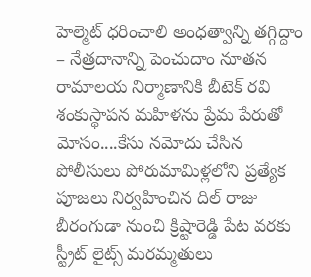హెల్మెట్ ధరించాలి అంధత్వాన్ని తగ్గిద్దాం – నేత్రదానాన్ని పెంచుదాం నూతన రామాలయ నిర్మాణానికి బీటెక్ రవి శంకుస్థాపన మహిళను ప్రేమ పేరుతో మోసం....కేసు నమోదు చేసిన పోలీసులు పోరుమామిళ్లలోని ప్రత్యేక పూజలు నిర్వహించిన దిల్ రాజు బీరంగుడా నుంచి క్రిష్టారెడ్డి పేట వరకు స్ట్రీట్ లైట్స్ మరమ్మతులు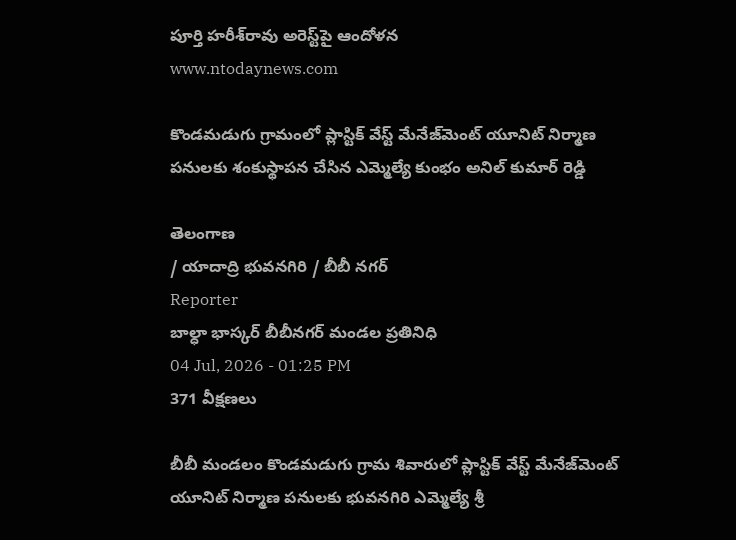పూర్తి హరీశ్‌రావు అరెస్ట్‌పై ఆందోళన
www.ntodaynews.com

కొండమడుగు గ్రామంలో ప్లాస్టిక్ వేస్ట్ మేనేజ్‌మెంట్ యూనిట్ నిర్మాణ పనులకు శంకుస్థాపన చేసిన ఎమ్మెల్యే కుంభం అనిల్ కుమార్ రెడ్డి

తెలంగాణ
/ యాదాద్రి భువనగిరి / బీబీ నగర్
Reporter
బాల్ధా భాస్కర్ బీబీనగర్ మండల ప్రతినిధి
04 Jul, 2026 - 01:25 PM
371 వీక్షణలు

బీబీ మండలం కొండమడుగు గ్రామ శివారులో ప్లాస్టిక్ వేస్ట్ మేనేజ్‌మెంట్ యూనిట్ నిర్మాణ పనులకు భువనగిరి ఎమ్మెల్యే శ్రీ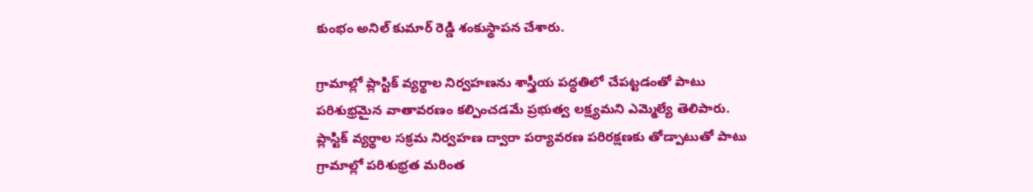కుంభం అనిల్ కుమార్ రెడ్డి శంకుస్థాపన చేశారు.

గ్రామాల్లో ప్లాస్టిక్ వ్యర్థాల నిర్వహణను శాస్త్రీయ పద్ధతిలో చేపట్టడంతో పాటు పరిశుభ్రమైన వాతావరణం కల్పించడమే ప్రభుత్వ లక్ష్యమని ఎమ్మెల్యే తెలిపారు. ప్లాస్టిక్ వ్యర్థాల సక్రమ నిర్వహణ ద్వారా పర్యావరణ పరిరక్షణకు తోడ్పాటుతో పాటు గ్రామాల్లో పరిశుభ్రత మరింత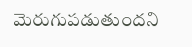మెరుగుపడుతుందని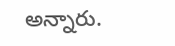అన్నారు.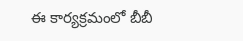ఈ కార్యక్రమంలో బీబీ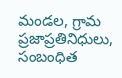మండల, గ్రామ ప్రజాప్రతినిధులు, సంబంధిత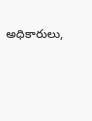అధికారులు,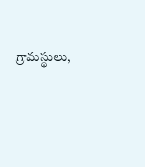గ్రామస్థులు,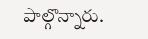పాల్గొన్నారు.